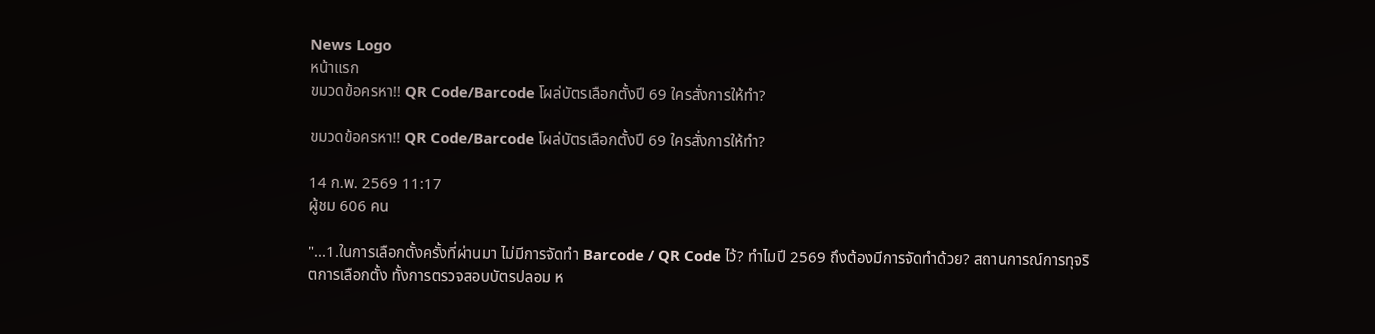News Logo
หน้าแรก
ขมวดข้อครหา!! QR Code/Barcode โผล่บัตรเลือกตั้งปี 69 ใครสั่งการให้ทำ?

ขมวดข้อครหา!! QR Code/Barcode โผล่บัตรเลือกตั้งปี 69 ใครสั่งการให้ทำ?

14 ก.พ. 2569 11:17
ผู้ชม 606 คน

"...1.ในการเลือกตั้งครั้งที่ผ่านมา ไม่มีการจัดทำ Barcode / QR Code ไว้? ทำไมปี 2569 ถึงต้องมีการจัดทำด้วย? สถานการณ์การทุจริตการเลือกตั้ง ทั้งการตรวจสอบบัตรปลอม ห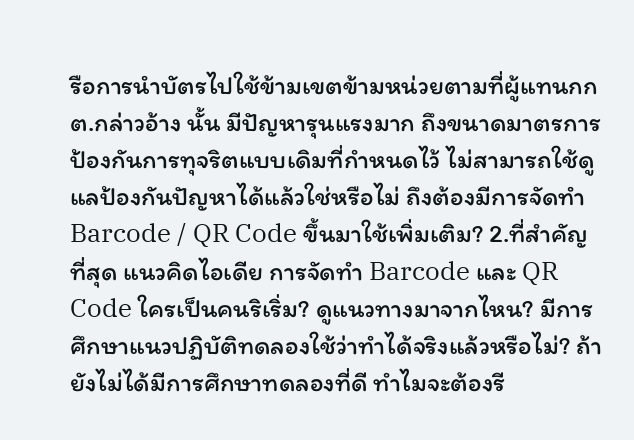รือการนำบัตรไปใช้ข้ามเขตข้ามหน่วยตามที่ผู้แทนกกต.กล่าวอ้าง นั้น มีปัญหารุนแรงมาก ถึงขนาดมาตรการป้องกันการทุจริตแบบเดิมที่กำหนดไว้ ไม่สามารถใช้ดูแลป้องกันปัญหาได้แล้วใช่หรือไม่ ถึงต้องมีการจัดทำ Barcode / QR Code ขึ้นมาใช้เพิ่มเติม? 2.ที่สำคัญที่สุด แนวคิดไอเดีย การจัดทำ Barcode และ QR Code ใครเป็นคนริเริ่ม? ดูแนวทางมาจากไหน? มีการศึกษาแนวปฏิบัติทดลองใช้ว่าทำได้จริงแล้วหรือไม่? ถ้ายังไม่ได้มีการศึกษาทดลองที่ดี ทำไมจะต้องรี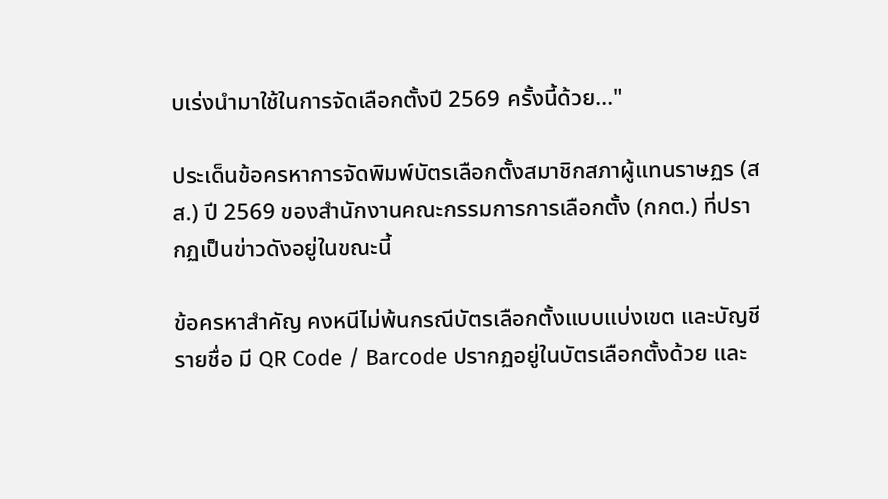บเร่งนำมาใช้ในการจัดเลือกตั้งปี 2569 ครั้งนี้ด้วย..."

ประเด็นข้อครหาการจัดพิมพ์บัตรเลือกตั้งสมาชิกสภาผู้แทนราษฏร (สส.) ปี 2569 ของสำนักงานคณะกรรมการการเลือกตั้ง (กกต.) ที่ปรากฏเป็นข่าวดังอยู่ในขณะนี้

ข้อครหาสำคัญ คงหนีไม่พ้นกรณีบัตรเลือกตั้งแบบแบ่งเขต และบัญชีรายชื่อ มี QR Code / Barcode ปรากฏอยู่ในบัตรเลือกตั้งด้วย และ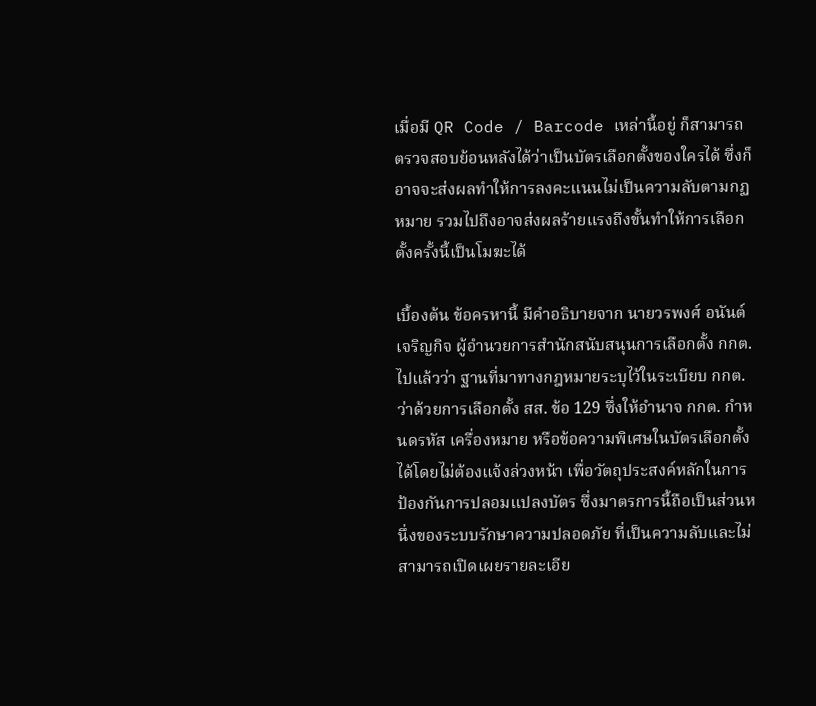เมื่อมี QR Code / Barcode เหล่านี้อยู่ ก็สามารถตรวจสอบย้อนหลังได้ว่าเป็นบัตรเลือกตั้งของใครได้ ซึ่งก็อาจจะส่งผลทำให้การลงคะแนนไม่เป็นความลับตามกฏหมาย รวมไปถึงอาจส่งผลร้ายแรงถึงขั้นทำให้การเลือกตั้งครั้งนี้เป็นโมฆะได้

เบื้องต้น ข้อครหานี้ มีคำอธิบายจาก นายวรพงศ์ อนันต์เจริญกิจ ผู้อำนวยการสำนักสนับสนุนการเลือกตั้ง กกต.ไปแล้วว่า ฐานที่มาทางกฎหมายระบุไว้ในระเบียบ กกต. ว่าด้วยการเลือกตั้ง สส. ข้อ 129 ซึ่งให้อำนาจ กกต. กำหนดรหัส เครื่องหมาย หรือข้อความพิเศษในบัตรเลือกตั้งได้โดยไม่ต้องแจ้งล่วงหน้า เพื่อวัตถุประสงค์หลักในการป้องกันการปลอมแปลงบัตร ซึ่งมาตรการนี้ถือเป็นส่วนหนึ่งของระบบรักษาความปลอดภัย ที่เป็นความลับและไม่สามารถเปิดเผยรายละเอีย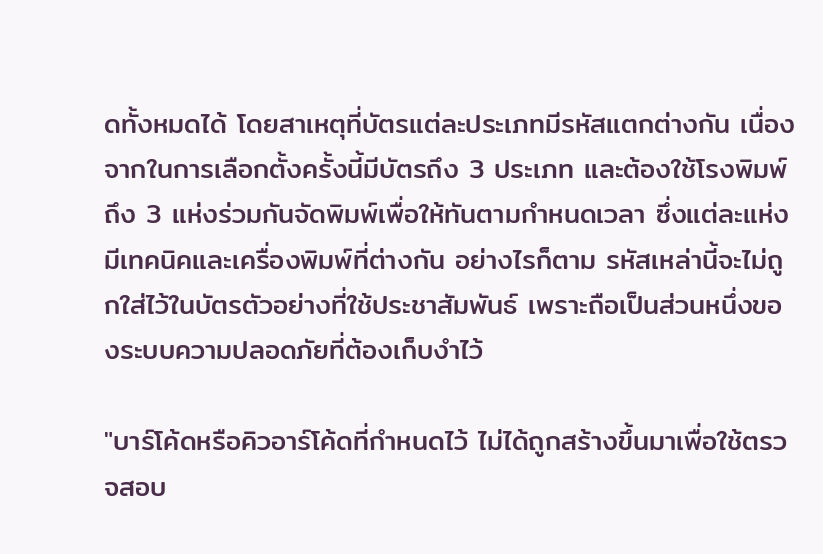ดทั้งหมดได้ โดยสาเหตุที่บัตรแต่ละประเภทมีรหัสแตกต่างกัน เนื่องจากในการเลือกตั้งครั้งนี้มีบัตรถึง 3 ประเภท และต้องใช้โรงพิมพ์ถึง 3 แห่งร่วมกันจัดพิมพ์เพื่อให้ทันตามกำหนดเวลา ซึ่งแต่ละแห่งมีเทคนิคและเครื่องพิมพ์ที่ต่างกัน อย่างไรก็ตาม รหัสเหล่านี้จะไม่ถูกใส่ไว้ในบัตรตัวอย่างที่ใช้ประชาสัมพันธ์ เพราะถือเป็นส่วนหนึ่งของระบบความปลอดภัยที่ต้องเก็บงำไว้

"บาร์โค้ดหรือคิวอาร์โค้ดที่กำหนดไว้ ไม่ได้ถูกสร้างขึ้นมาเพื่อใช้ตรวจสอบ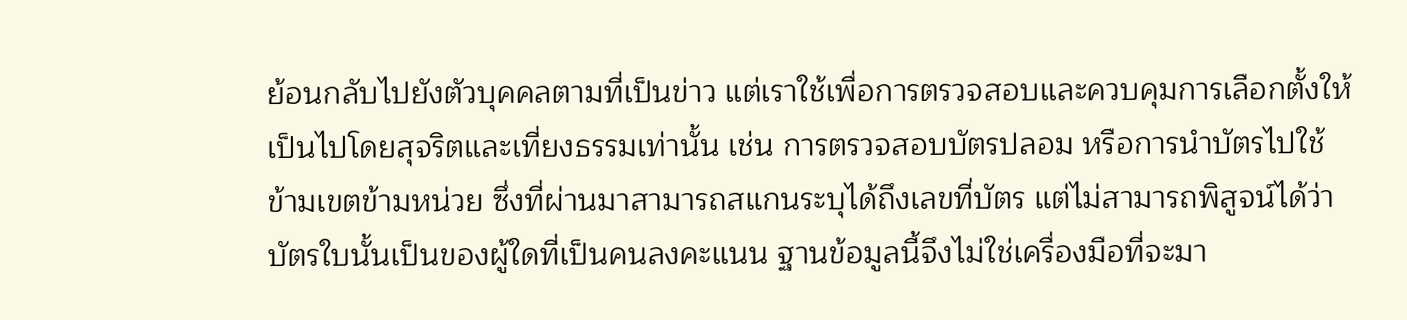ย้อนกลับไปยังตัวบุคคลตามที่เป็นข่าว แต่เราใช้เพื่อการตรวจสอบและควบคุมการเลือกตั้งให้เป็นไปโดยสุจริตและเที่ยงธรรมเท่านั้น เช่น การตรวจสอบบัตรปลอม หรือการนำบัตรไปใช้ข้ามเขตข้ามหน่วย ซึ่งที่ผ่านมาสามารถสแกนระบุได้ถึงเลขที่บัตร แต่ไม่สามารถพิสูจน์ได้ว่าบัตรใบนั้นเป็นของผู้ใดที่เป็นคนลงคะแนน ฐานข้อมูลนี้จึงไม่ใช่เครื่องมือที่จะมา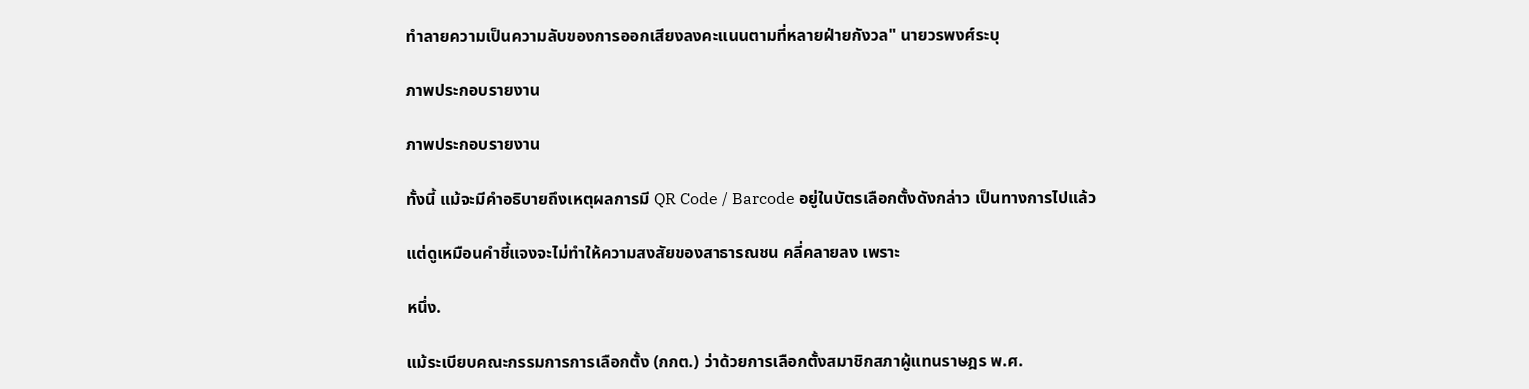ทำลายความเป็นความลับของการออกเสียงลงคะแนนตามที่หลายฝ่ายกังวล" นายวรพงศ์ระบุ

ภาพประกอบรายงาน

ภาพประกอบรายงาน

ทั้งนี้ แม้จะมีคำอธิบายถึงเหตุผลการมี QR Code / Barcode อยู่ในบัตรเลือกตั้งดังกล่าว เป็นทางการไปแล้ว

แต่ดูเหมือนคำชี้แจงจะไม่ทำให้ความสงสัยของสาธารณชน คลี่คลายลง เพราะ

หนึ่ง.

แม้ระเบียบคณะกรรมการการเลือกตั้ง (กกต.) ว่าด้วยการเลือกตั้งสมาชิกสภาผู้แทนราษฎร พ.ศ.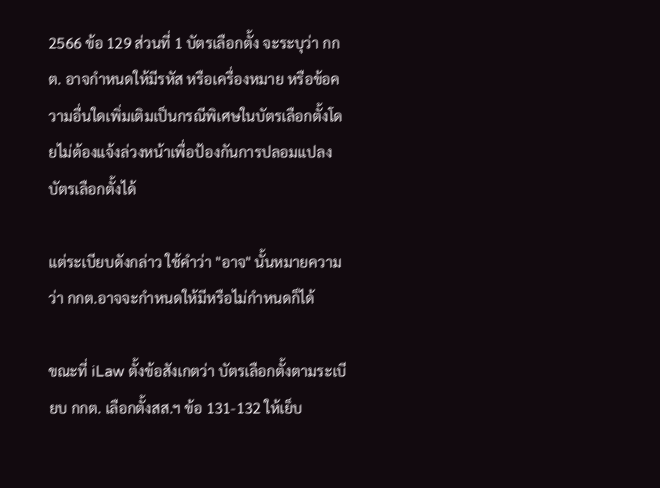2566 ข้อ 129 ส่วนที่ 1 บัตรเลือกตั้ง จะระบุว่า กกต. อาจกำหนดให้มีรหัส หรือเครื่องหมาย หรือข้อความอื่นใดเพิ่มเติมเป็นกรณีพิเศษในบัตรเลือกตั้งโดยไม่ต้องแจ้งล่วงหน้าเพื่อป้องกันการปลอมแปลงบัตรเลือกตั้งได้

แต่ระเบียบดังกล่าว ใช้คำว่า "อาจ" นั้นหมายความว่า กกต.อาจจะกำหนดให้มีหรือไม่กำหนดก็ได้

ขณะที่ iLaw ตั้งข้อสังเกตว่า บัตรเลือกตั้งตามระเบียบ กกต. เลือกตั้งสส.ฯ ข้อ 131-132 ให้เย็บ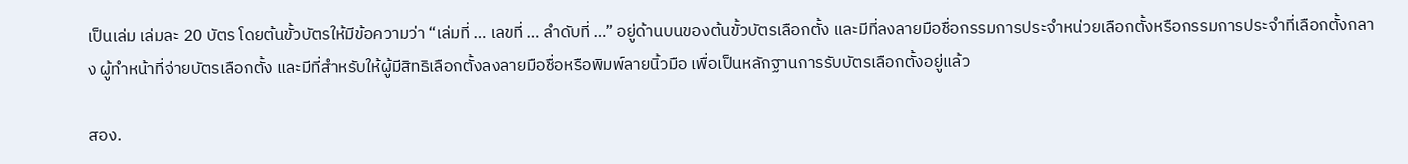เป็นเล่ม เล่มละ 20 บัตร โดยต้นขั้วบัตรให้มีข้อความว่า “เล่มที่ … เลขที่ … ลำดับที่ …” อยู่ด้านบนของต้นขั้วบัตรเลือกตั้ง และมีที่ลงลายมือชื่อกรรมการประจำหน่วยเลือกตั้งหรือกรรมการประจำที่เลือกตั้งกลาง ผู้ทำหน้าที่จ่ายบัตรเลือกตั้ง และมีที่สำหรับให้ผู้มีสิทธิเลือกตั้งลงลายมือชื่อหรือพิมพ์ลายนิ้วมือ เพื่อเป็นหลักฐานการรับบัตรเลือกตั้งอยู่แล้ว

สอง.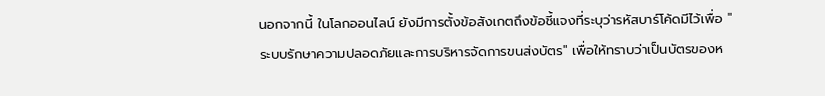นอกจากนี้ ในโลกออนไลน์ ยังมีการตั้งข้อสังเกตถึงข้อชี้แจงที่ระบุว่ารหัสบาร์โค้ดมีไว้เพื่อ "ระบบรักษาความปลอดภัยและการบริหารจัดการขนส่งบัตร" เพื่อให้ทราบว่าเป็นบัตรของห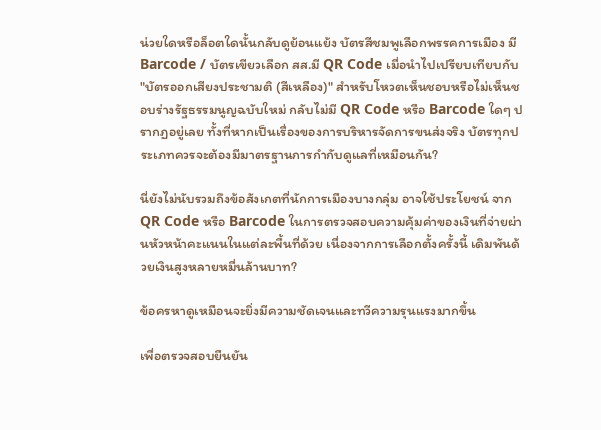น่วยใดหรือล็อตใดนั้นกลับดูย้อนแย้ง บัตรสีชมพูเลือกพรรคการเมือง มี Barcode / บัตรเขียวเลือก สส.มี QR Code เมื่อนำไปเปรียบเทียบกับ "บัตรออกเสียงประชามติ (สีเหลือง)" สำหรับโหวตเห็นชอบหรือไม่เห็นชอบร่างรัฐธรรมนูญฉบับใหม่ กลับไม่มี QR Code หรือ Barcode ใดๆ ปรากฏอยู่เลย ทั้งที่หากเป็นเรื่องของการบริหารจัดการขนส่งจริง บัตรทุกประเภทควรจะต้องมีมาตรฐานการกำกับดูแลที่เหมือนกัน?

นี่ยังไม่นับรวมถึงข้อสังเกตที่นักการเมืองบางกลุ่ม อาจใช้ประโยชน์ จาก QR Code หรือ Barcode ในการตรวจสอบความคุ้มค่าของเงินที่จ่ายผ่านหัวหน้าคะแนนในแต่ละพื้นที่ด้วย เนื่องจากการเลือกตั้งครั้งนี้ เดิมพันด้วยเงินสูงหลายหมื่นล้านบาท?

ข้อครหาดูเหมือนจะยิ่งมีความชัดเจนและทวีความรุนแรงมากขึ้น

เพื่อตรวจสอบยืนยัน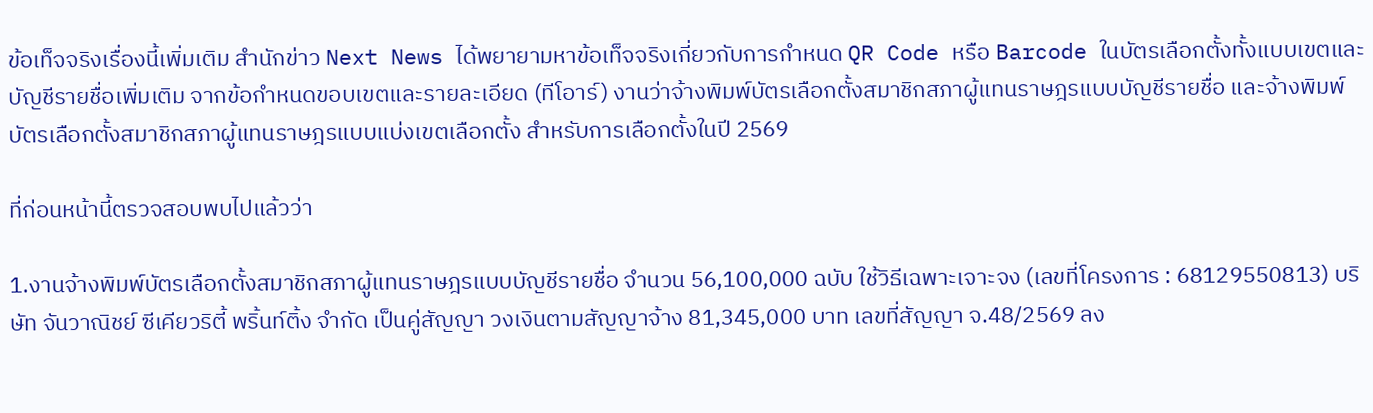ข้อเท็จจริงเรื่องนี้เพิ่มเติม สำนักข่าว Next News ได้พยายามหาข้อเท็จจริงเกี่ยวกับการกำหนด QR Code หรือ Barcode ในบัตรเลือกตั้งทั้งแบบเขตและบัญชีรายชื่อเพิ่มเติม จากข้อกำหนดขอบเขตและรายละเอียด (ทีโอาร์) งานว่าจ้างพิมพ์บัตรเลือกตั้งสมาชิกสภาผู้แทนราษฎรแบบบัญชีรายชื่อ และจ้างพิมพ์บัตรเลือกตั้งสมาชิกสภาผู้แทนราษฎรแบบแบ่งเขตเลือกตั้ง สำหรับการเลือกตั้งในปี 2569

ที่ก่อนหน้านี้ตรวจสอบพบไปแล้วว่า

1.งานจ้างพิมพ์บัตรเลือกตั้งสมาชิกสภาผู้แทนราษฎรแบบบัญชีรายชื่อ จำนวน 56,100,000 ฉบับ ใช้วิธีเฉพาะเจาะจง (เลขที่โครงการ : 68129550813) บริษัท จันวาณิชย์ ซีเคียวริตี้ พริ้นท์ติ้ง จำกัด เป็นคู่สัญญา วงเงินตามสัญญาจ้าง 81,345,000 บาท เลขที่สัญญา จ.48/2569 ลง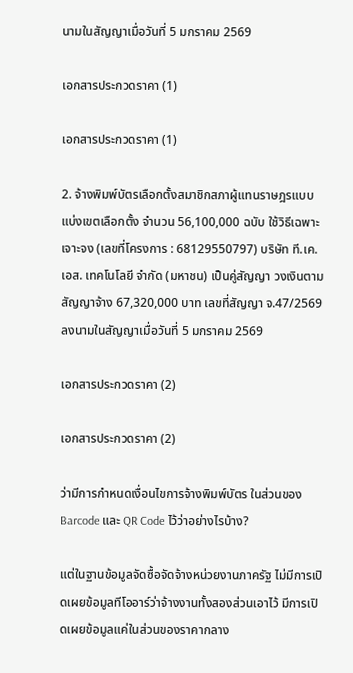นามในสัญญาเมื่อวันที่ 5 มกราคม 2569

เอกสารประกวดราคา (1)

เอกสารประกวดราคา (1)

2. จ้างพิมพ์บัตรเลือกตั้งสมาชิกสภาผู้แทนราษฎรแบบแบ่งเขตเลือกตั้ง จำนวน 56,100,000 ฉบับ ใช้วิธีเฉพาะเจาะจง (เลขที่โครงการ : 68129550797) บริษัท ที.เค.เอส. เทคโนโลยี จำกัด (มหาชน) เป็นคู่สัญญา วงเงินตามสัญญาจ้าง 67,320,000 บาท เลขที่สัญญา จ.47/2569 ลงนามในสัญญาเมื่อวันที่ 5 มกราคม 2569

เอกสารประกวดราคา (2)

เอกสารประกวดราคา (2)

ว่ามีการกำหนดเงื่อนไขการจ้างพิมพ์บัตร ในส่วนของ Barcode และ QR Code ไว้ว่าอย่างไรบ้าง?

แต่ในฐานข้อมูลจัดซื้อจัดจ้างหน่วยงานภาครัฐ ไม่มีการเปิดเผยข้อมูลทีโออาร์ว่าจ้างงานทั้งสองส่วนเอาไว้ มีการเปิดเผยข้อมูลแค่ในส่วนของราคากลาง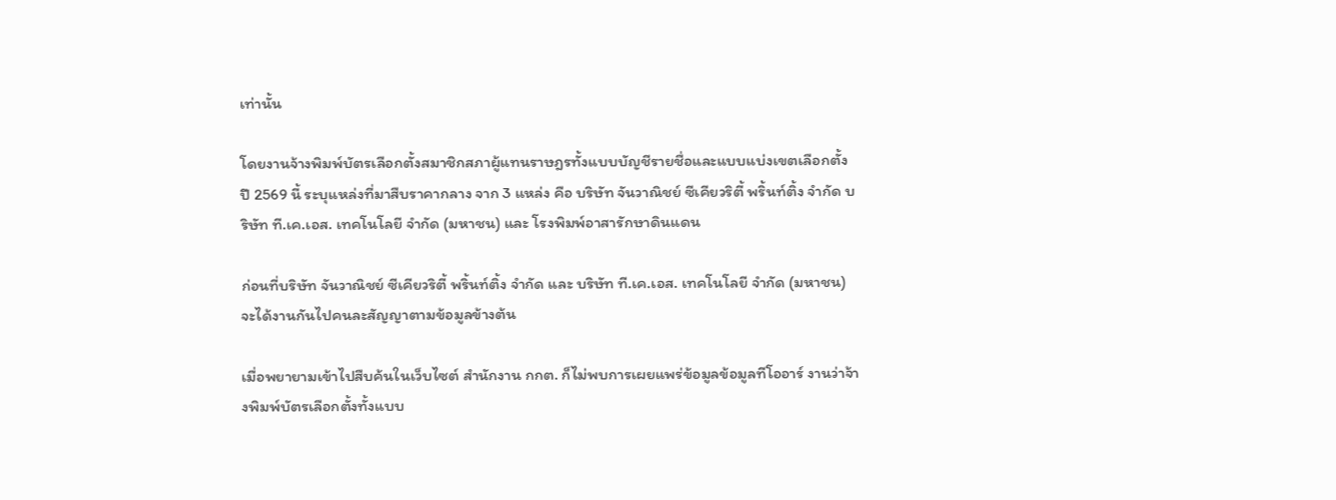เท่านั้น

โดยงานจ้างพิมพ์บัตรเลือกตั้งสมาชิกสภาผู้แทนราษฎรทั้งแบบบัญชีรายชื่อและแบบแบ่งเขตเลือกตั้ง ปี 2569 นี้ ระบุแหล่งที่มาสืบราคากลาง จาก 3 แหล่ง คือ บริษัท จันวาณิชย์ ซีเคียวริตี้ พริ้นท์ติ้ง จำกัด บริษัท ที.เค.เอส. เทคโนโลยี จำกัด (มหาชน) และ โรงพิมพ์อาสารักษาดินแดน

ก่อนที่บริษัท จันวาณิชย์ ซีเคียวริตี้ พริ้นท์ติ้ง จำกัด และ บริษัท ที.เค.เอส. เทคโนโลยี จำกัด (มหาชน) จะได้งานกันไปคนละสัญญาตามข้อมูลข้างต้น

เมื่อพยายามเข้าไปสืบค้นในเว็บไซต์ สำนักงาน กกต. ก็ไม่พบการเผยแพร่ข้อมูลข้อมูลทีโออาร์ งานว่าจ้างพิมพ์บัตรเลือกตั้งทั้งแบบ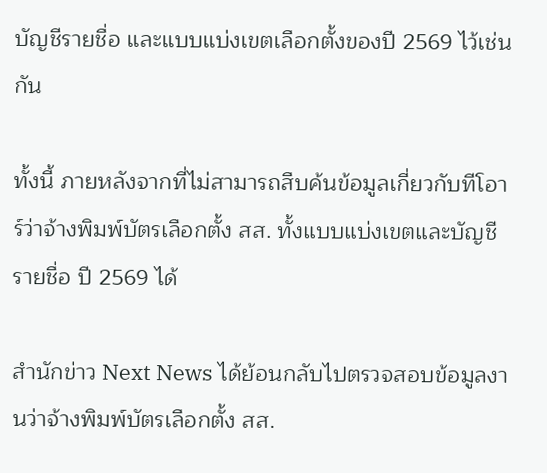บัญชีรายชื่อ และแบบแบ่งเขตเลือกตั้งของปี 2569 ไว้เช่นกัน

ทั้งนี้ ภายหลังจากที่ไม่สามารถสืบค้นข้อมูลเกี่ยวกับทีโอาร์ว่าจ้างพิมพ์บัตรเลือกตั้ง สส. ทั้งแบบแบ่งเขตและบัญชีรายชื่อ ปี 2569 ได้

สำนักข่าว Next News ได้ย้อนกลับไปตรวจสอบข้อมูลงานว่าจ้างพิมพ์บัตรเลือกตั้ง สส.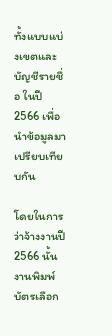ทั้งแบบแบ่งเขตและบัญชีรายชื่อ ในปี 2566 เพื่อนำข้อมูลมาเปรียบเทียบกัน

โดยในการว่าจ้างงานปี 2566 นั้น งานพิมพ์บัตรเลือก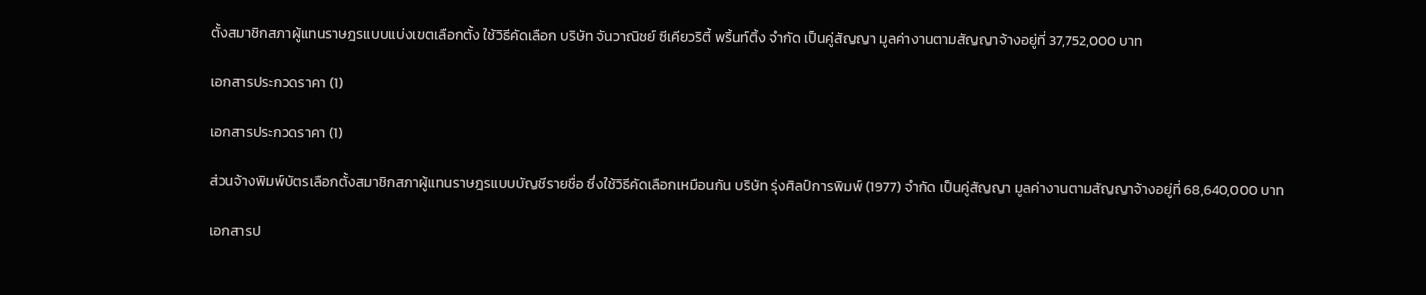ตั้งสมาชิกสภาผู้แทนราษฎรแบบแบ่งเขตเลือกตั้ง ใช้วิธีคัดเลือก บริษัท จันวาณิชย์ ซีเคียวริตี้ พริ้นท์ติ้ง จำกัด เป็นคู่สัญญา มูลค่างานตามสัญญาจ้างอยู่ที่ 37,752,000 บาท

เอกสารประกวดราคา (1)

เอกสารประกวดราคา (1)

ส่วนจ้างพิมพ์บัตรเลือกตั้งสมาชิกสภาผู้แทนราษฎรแบบบัญชีรายชื่อ ซึ่งใช้วิธีคัดเลือกเหมือนกัน บริษัท รุ่งศิลป์การพิมพ์ (1977) จำกัด เป็นคู่สัญญา มูลค่างานตามสัญญาจ้างอยู่ที่ 68,640,000 บาท

เอกสารป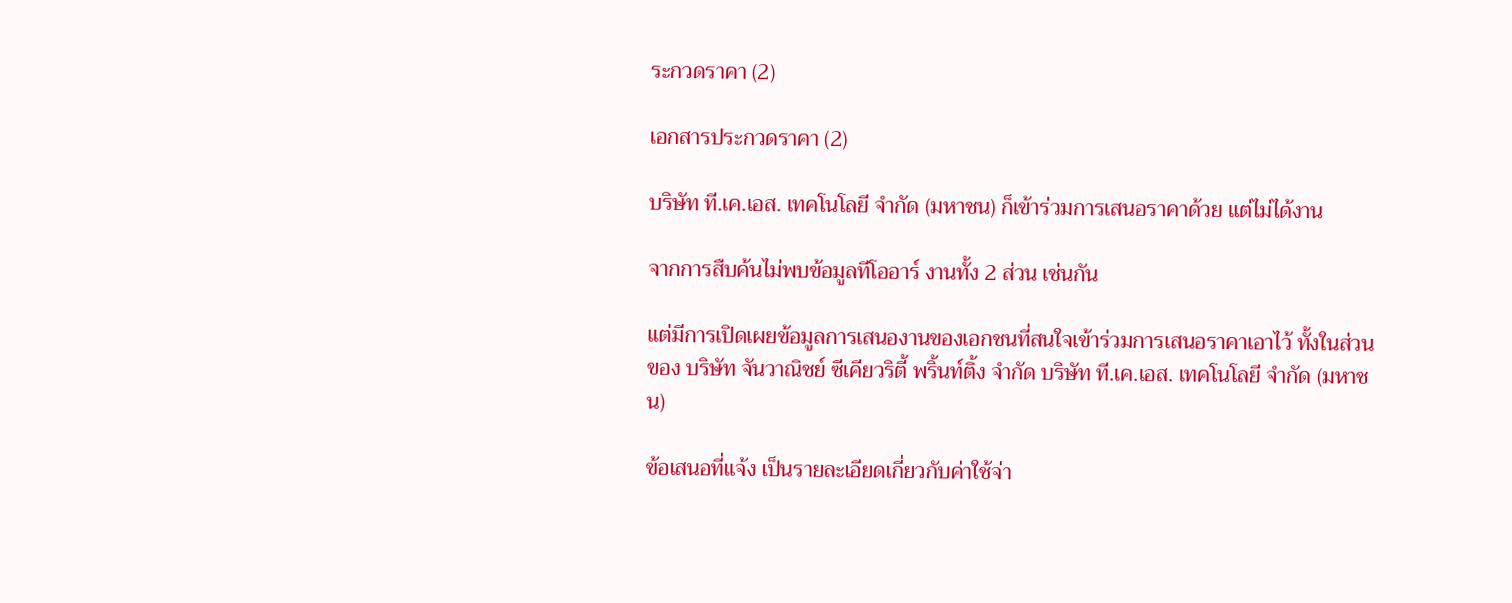ระกวดราคา (2)

เอกสารประกวดราคา (2)

บริษัท ที.เค.เอส. เทคโนโลยี จำกัด (มหาชน) ก็เข้าร่วมการเสนอราคาด้วย แต่ไม่ได้งาน

จากการสืบค้นไม่พบข้อมูลทีโออาร์ งานทั้ง 2 ส่วน เช่นกัน

แต่มีการเปิดเผยข้อมูลการเสนองานของเอกชนที่สนใจเข้าร่วมการเสนอราคาเอาไว้ ทั้งในส่วนของ บริษัท จันวาณิชย์ ซีเคียวริตี้ พริ้นท์ติ้ง จำกัด บริษัท ที.เค.เอส. เทคโนโลยี จำกัด (มหาชน)

ข้อเสนอที่แจ้ง เป็นรายละเอียดเกี่ยวกับค่าใช้จ่า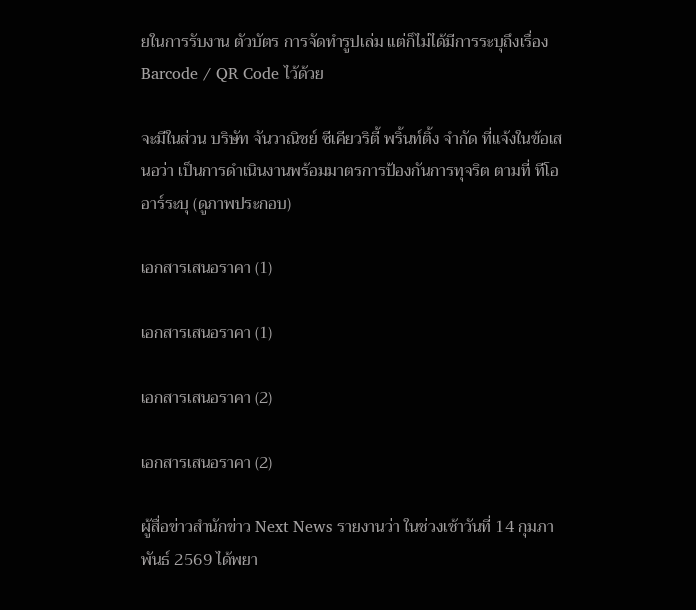ยในการรับงาน ตัวบัตร การจัดทำรูปเล่ม แต่ก็ไม่ได้มีการระบุถึงเรื่อง Barcode / QR Code ไว้ด้วย

จะมีในส่วน บริษัท จันวาณิชย์ ซีเคียวริตี้ พริ้นท์ติ้ง จำกัด ที่แจ้งในข้อเสนอว่า เป็นการดำเนินงานพร้อมมาตรการป้องกันการทุจริต ตามที่ ทีโออาร์ระบุ (ดูภาพประกอบ)

เอกสารเสนอราคา (1)

เอกสารเสนอราคา (1)

เอกสารเสนอราคา (2)

เอกสารเสนอราคา (2)

ผู้สื่อข่าวสำนักข่าว Next News รายงานว่า ในช่วงเช้าวันที่ 14 กุมภาพันธ์ 2569 ได้พยา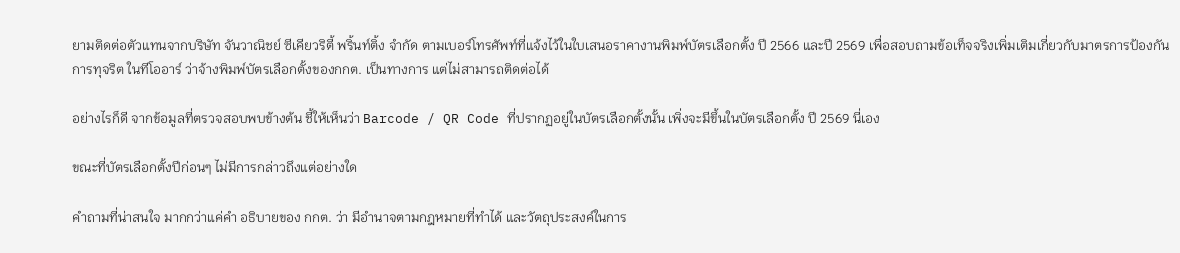ยามติดต่อตัวแทนจากบริษัท จันวาณิชย์ ซีเคียวริตี้ พริ้นท์ติ้ง จำกัด ตามเบอร์โทรศัพท์ที่แจ้งไว้ในใบเสนอราคางานพิมพ์บัตรเลือกตั้ง ปี 2566 และปี 2569 เพื่อสอบถามข้อเท็จจริงเพิ่มเติมเกี่ยวกับมาตรการป้องกันการทุจริต ในทีโออาร์ ว่าจ้างพิมพ์บัตรเลือกตั้งของกกต. เป็นทางการ แต่ไม่สามารถติดต่อได้

อย่างไรก็ดี จากข้อมูลที่ตรวจสอบพบข้างต้น ชี้ให้เห็นว่า Barcode / QR Code ที่ปรากฏอยู่ในบัตรเลือกตั้งนั้น เพิ่งจะมีขึ้นในบัตรเลือกตั้ง ปี 2569 นี่เอง

ขณะที่บัตรเลือกตั้งปีก่อนๆ ไม่มีการกล่าวถึงแต่อย่างใด

คำถามที่น่าสนใจ มากกว่าแค่คำ อธิบายของ กกต. ว่า มีอำนาจตามกฎหมายที่ทำได้ และวัตถุประสงค์ในการ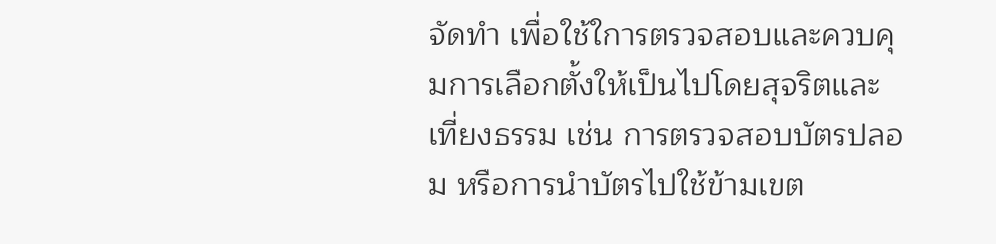จัดทำ เพื่อใช้ใการตรวจสอบและควบคุมการเลือกตั้งให้เป็นไปโดยสุจริตและเที่ยงธรรม เช่น การตรวจสอบบัตรปลอม หรือการนำบัตรไปใช้ข้ามเขต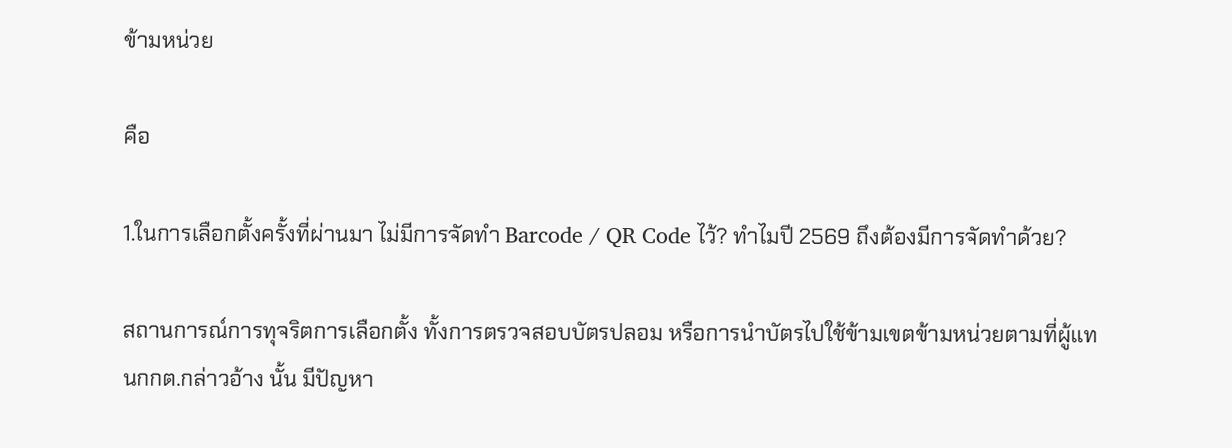ข้ามหน่วย

คือ

1.ในการเลือกตั้งครั้งที่ผ่านมา ไม่มีการจัดทำ Barcode / QR Code ไว้? ทำไมปี 2569 ถึงต้องมีการจัดทำด้วย?

สถานการณ์การทุจริตการเลือกตั้ง ทั้งการตรวจสอบบัตรปลอม หรือการนำบัตรไปใช้ข้ามเขตข้ามหน่วยตามที่ผู้แทนกกต.กล่าวอ้าง นั้น มีปัญหา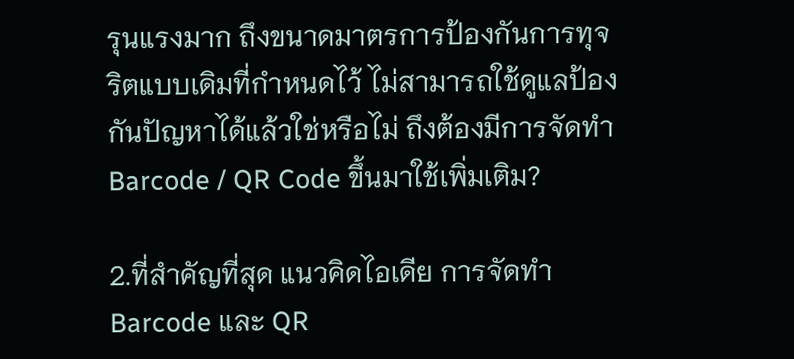รุนแรงมาก ถึงขนาดมาตรการป้องกันการทุจริตแบบเดิมที่กำหนดไว้ ไม่สามารถใช้ดูแลป้องกันปัญหาได้แล้วใช่หรือไม่ ถึงต้องมีการจัดทำ Barcode / QR Code ขึ้นมาใช้เพิ่มเติม?

2.ที่สำคัญที่สุด แนวคิดไอเดีย การจัดทำ Barcode และ QR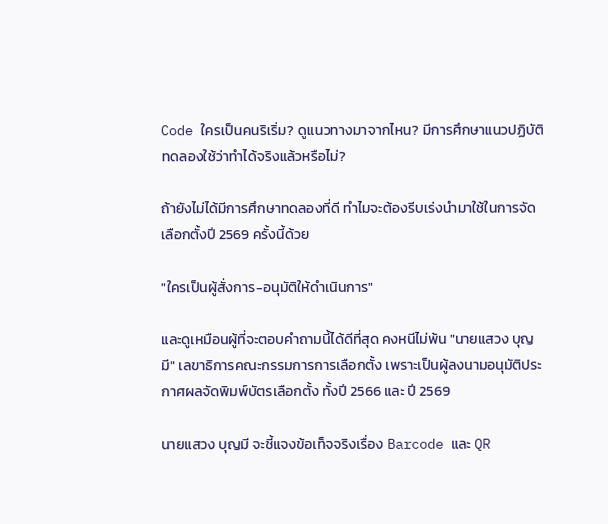Code ใครเป็นคนริเริ่ม? ดูแนวทางมาจากไหน? มีการศึกษาแนวปฏิบัติทดลองใช้ว่าทำได้จริงแล้วหรือไม่?

ถ้ายังไม่ได้มีการศึกษาทดลองที่ดี ทำไมจะต้องรีบเร่งนำมาใช้ในการจัดเลือกตั้งปี 2569 ครั้งนี้ด้วย

"ใครเป็นผู้สั่งการ-อนุมัติให้ดำเนินการ"

และดูเหมือนผู้ที่จะตอบคำถามนี้ได้ดีที่สุด คงหนีไม่พ้น "นายแสวง บุญมี" เลขาธิการคณะกรรมการการเลือกตั้ง เพราะเป็นผู้ลงนามอนุมัติประกาศผลจัดพิมพ์บัตรเลือกตั้ง ทั้งปี 2566 และ ปี 2569

นายแสวง บุญมี จะชี้แจงข้อเท็จจริงเรื่อง Barcode และ QR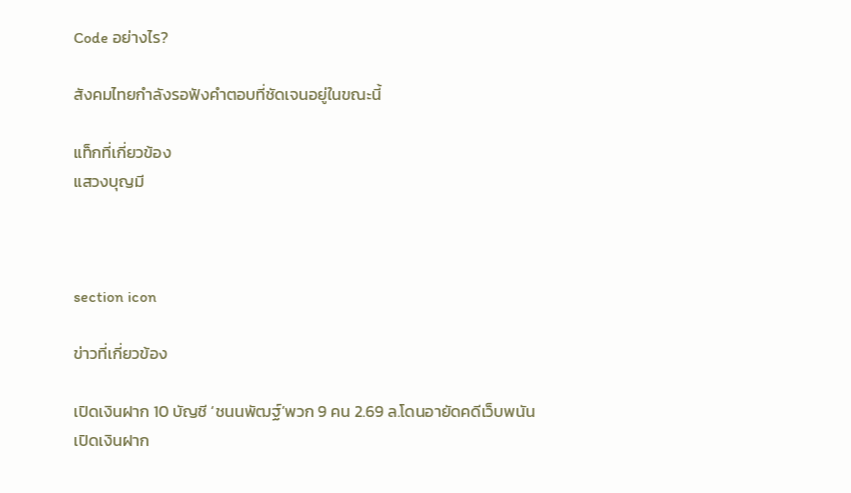Code อย่างไร?

สังคมไทยกำลังรอฟังคำตอบที่ชัดเจนอยู่ในขณะนี้

แท็กที่เกี่ยวข้อง
แสวงบุญมี



section icon

ข่าวที่เกี่ยวข้อง

เปิดเงินฝาก 10 บัญชี ‘ชนนพัฒฐ์’พวก 9 คน 2.69 ล.โดนอายัดคดีเว็บพนัน
เปิดเงินฝาก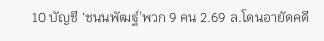10 บัญชี ‘ชนนพัฒฐ์’พวก 9 คน 2.69 ล.โดนอายัดคดี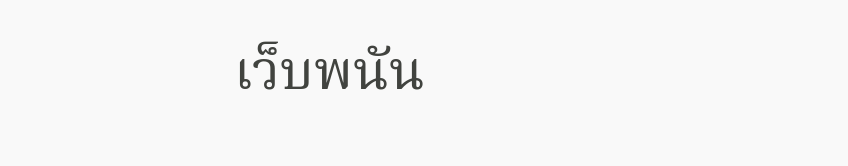เว็บพนัน